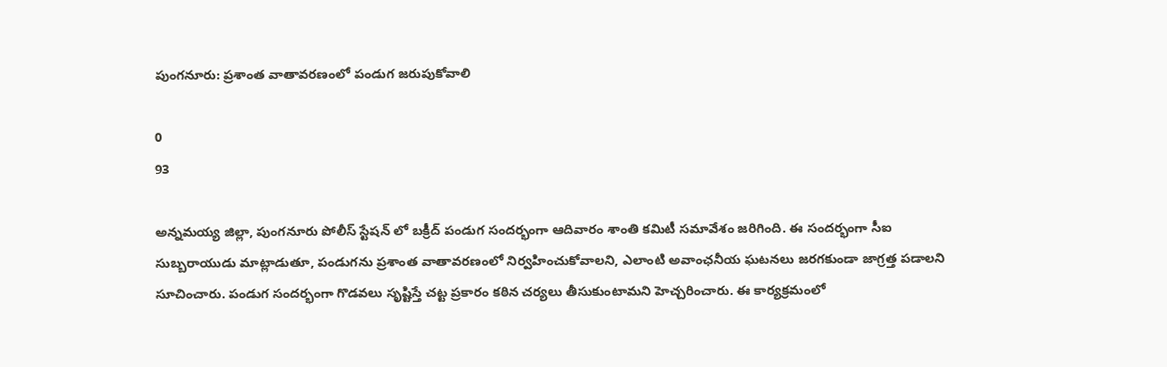పుంగనూరు: ప్రశాంత వాతావరణంలో పండుగ జరుపుకోవాలి

0
93

అన్నమయ్య జిల్లా, పుంగనూరు పోలీస్ స్టేషన్ లో బక్రీద్ పండుగ సందర్భంగా ఆదివారం శాంతి కమిటీ సమావేశం జరిగింది. ఈ సందర్భంగా సీఐ సుబ్బరాయుడు మాట్లాడుతూ, పండుగను ప్రశాంత వాతావరణంలో నిర్వహించుకోవాలని, ఎలాంటి అవాంఛనీయ ఘటనలు జరగకుండా జాగ్రత్త పడాలని సూచించారు. పండుగ సందర్భంగా గొడవలు సృష్టిస్తే చట్ట ప్రకారం కఠిన చర్యలు తీసుకుంటామని హెచ్చరించారు. ఈ కార్యక్రమంలో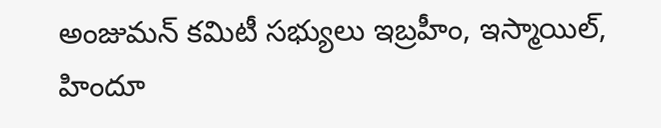అంజుమన్ కమిటీ సభ్యులు ఇబ్రహీం, ఇస్మాయిల్, హిందూ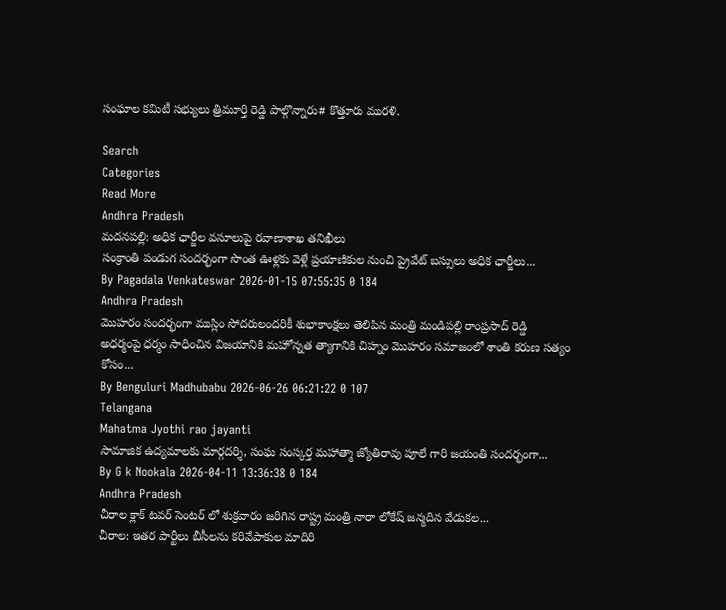సంఘాల కమిటీ సభ్యులు త్రిమూర్తి రెడ్డి పాల్గొన్నారు# కొత్తూరు మురళి.

Search
Categories
Read More
Andhra Pradesh
మదనపల్లి: అధిక ఛార్జీల వసూలుపై రవాణాశాఖ తనిఖీలు
సంక్రాంతి పండుగ సందర్భంగా సొంత ఊళ్లకు వెళ్లే ప్రయాణికుల నుంచి ప్రైవేట్ బస్సులు అధిక ఛార్జీలు...
By Pagadala Venkateswar 2026-01-15 07:55:35 0 184
Andhra Pradesh
మొహరం సందర్భంగా ముస్లిం సోదరులందరికీ శుభాకాంక్షలు తెలిపిన మంత్రి మండిపల్లి రాంప్రసాద్ రెడ్డి
అధర్మంపై ధర్మం సాధించిన విజయానికి మహోన్నత త్యాగానికి చిహ్నం మొహరం సమాజంలో శాంతి కరుణ సత్యం కోసం...
By Benguluri Madhubabu 2026-06-26 06:21:22 0 107
Telangana
Mahatma Jyothi rao jayanti
సామాజిక ఉద్యమాలకు మార్గదర్శి, సంఘ సంస్కర్త మహాత్మా జ్యోతిరావు పూలే గారి జయంతి సందర్భంగా...
By G k Nookala 2026-04-11 13:36:38 0 184
Andhra Pradesh
చీరాల క్లాక్ టవర్ సెంటర్ లో శుక్రవారం జరిగిన రాష్ట్ర మంత్రి నారా లోకేష్ జన్మదిన వేడుకల...
చీరాల: ఇతర పార్టీలు బీసీలను కరివేపాకుల మాదిరి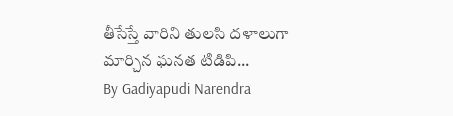తీసేస్తే వారిని తులసి దళాలుగా మార్చిన ఘనత టిడిపి...
By Gadiyapudi Narendra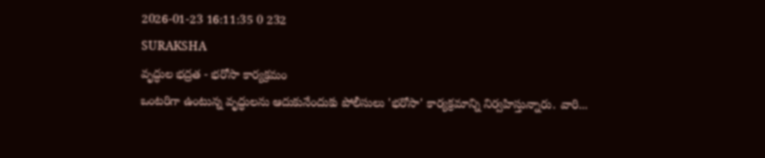2026-01-23 16:11:35 0 232
SURAKSHA
వృద్ధుల భద్రత - భరోసా కార్యక్రమం
ఒంటరిగా ఉంటున్న వృద్ధులను ఆదుకునేందుకు పోలీసులు 'భరోసా' కార్యక్రమాన్ని నిర్వహిస్తున్నారు. వారి...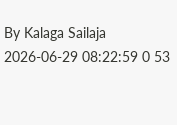By Kalaga Sailaja 2026-06-29 08:22:59 0 53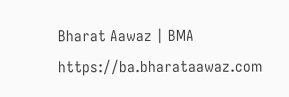Bharat Aawaz | BMA https://ba.bharataawaz.com